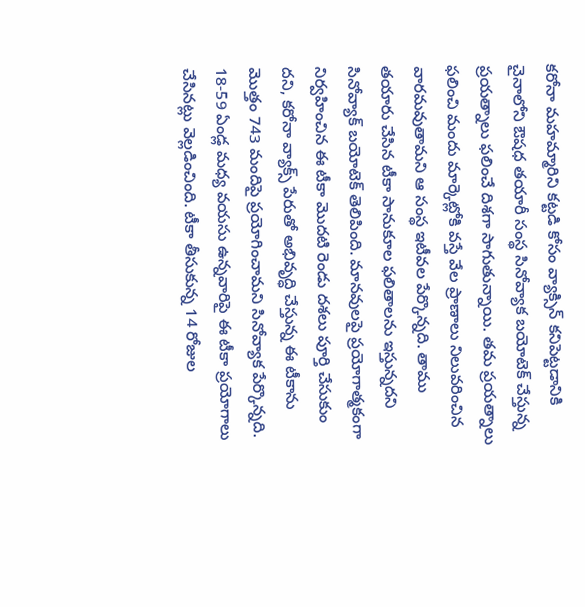కరోనా మహమ్మారిని కట్టడి కోసం వ్యాక్సిన్ కనిపెట్టడానికి చైనాలోని ఔషధ తయారీ సంస్థ సినోవ్యాక బయోటెక్ చేస్తున్న ప్రయత్నాలు ఫలించే దిశగా సాగుతున్నాయి. తమ ప్రయత్నాలు ఫలించి మందు మార్కెట్లోకి వస్తే వేల ప్రాణాలు నిలువరించిన వారమవుతామని ఆ సంస్థ ఇటీవల పేర్కొన్నది. తాము తయారు చేసిన టీకా సానుకూల ఫలితాలను ఇస్తున్నదని సినోవ్యాక్ బయోటెక్ తెలిపింది. మానవులపై ప్రయోగాత్మకంగా నిర్వహించిన ఈ టీకా మొదటి రెండు దశలు పూర్తి చేసుకుం దని, కరోనా వ్యాక్స్ పేరుతో అభివృద్ధి చేస్తున్న ఈ టీకాను మొత్తం 743 మందిపై ప్రయోగించామని సినోవ్యాక పేర్కొన్నది. 18-59 ఏండ్ల మధ్య వయసు ఉన్నవారిపై ఈ టీకా ప్రయోగాలు చేసినట్లు వెల్లడించింది. టీకా తీసుకున్న 14 రోజుల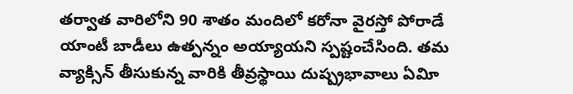తర్వాత వారిలోని 90 శాతం మందిలో కరోనా వైరస్తో పోరాడే యాంటీ బాడీలు ఉత్పన్నం అయ్యాయని స్పష్టంచేసింది. తమ వ్యాక్సిన్ తీసుకున్న వారికి తీవ్రస్థాయి దుష్ప్రభావాలు ఏవిూ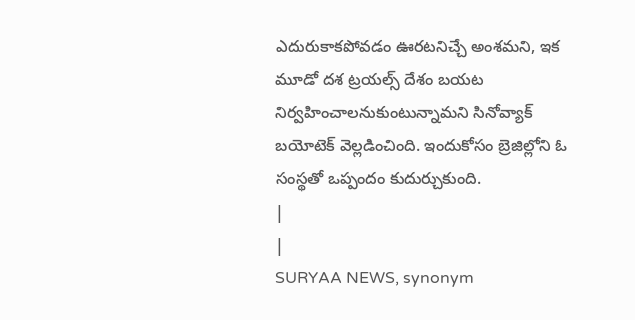ఎదురుకాకపోవడం ఊరటనిచ్చే అంశమని, ఇక మూడో దశ ట్రయల్స్ దేశం బయట నిర్వహించాలనుకుంటున్నామని సినోవ్యాక్ బయోటెక్ వెల్లడించింది. ఇందుకోసం బ్రెజిల్లోని ఓ సంస్థతో ఒప్పందం కుదుర్చుకుంది.
|
|
SURYAA NEWS, synonym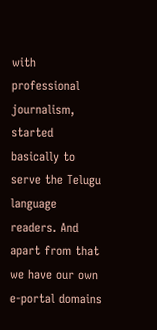with professional journalism, started basically to serve the Telugu language readers. And apart from that we have our own e-portal domains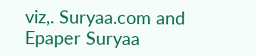viz,. Suryaa.com and Epaper Suryaa